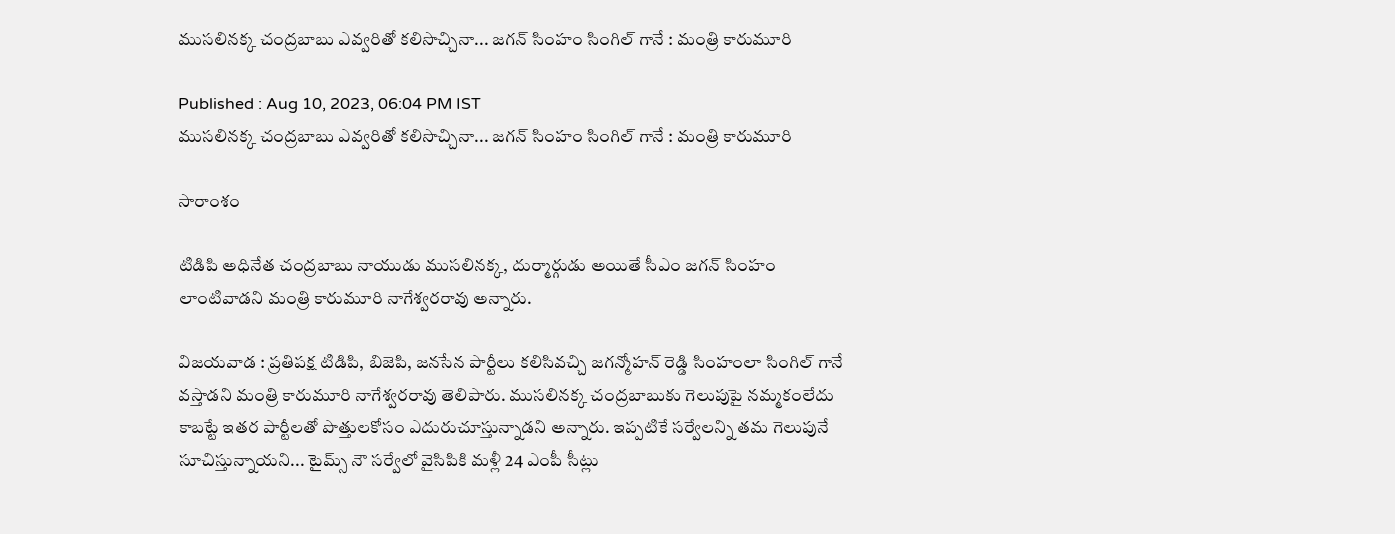ముసలినక్క చంద్రబాబు ఎవ్వరితో కలిసొచ్చినా... జగన్ సింహం సింగిల్ గానే : మంత్రి కారుమూరి

Published : Aug 10, 2023, 06:04 PM IST
ముసలినక్క చంద్రబాబు ఎవ్వరితో కలిసొచ్చినా... జగన్ సింహం సింగిల్ గానే : మంత్రి కారుమూరి

సారాంశం

టిడిపి అధినేత చంద్రబాబు నాయుడు ముసలినక్క, దుర్మార్గుడు అయితే సీఎం జగన్ సింహం లాంటివాడని మంత్రి కారుమూరి నాగేశ్వరరావు అన్నారు.

విజయవాడ : ప్రతిపక్ష టిడిపి, బిజెపి, జనసేన పార్టీలు కలిసివచ్చి జగన్మోహన్ రెడ్డి సింహంలా సింగిల్ గానే వస్తాడని మంత్రి కారుమూరి నాగేశ్వరరావు తెలిపారు. ముసలినక్క చంద్రబాబుకు గెలుపుపై నమ్మకంలేదు కాబట్టే ఇతర పార్టీలతో పొత్తులకోసం ఎదురుచూస్తున్నాడని అన్నారు. ఇప్పటికే సర్వేలన్ని తమ గెలుపునే సూచిస్తున్నాయని... టైమ్స్ నౌ సర్వేలో వైసిపికి మళ్లీ 24 ఎంపీ సీట్లు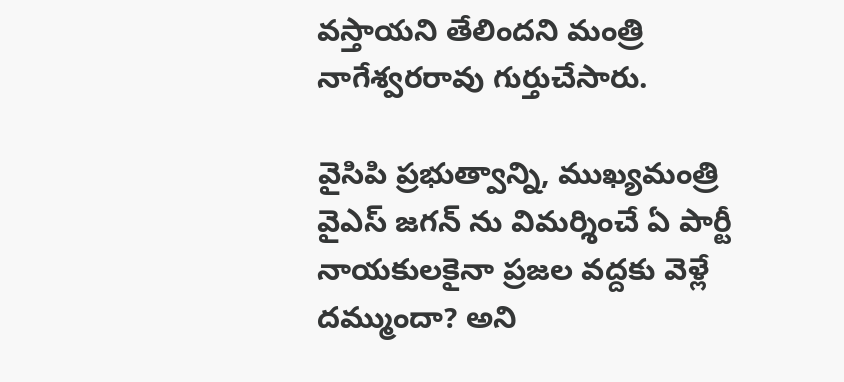వస్తాయని తేలిందని మంత్రి నాగేశ్వరరావు గుర్తుచేసారు.

వైసిపి ప్రభుత్వాన్ని, ముఖ్యమంత్రి వైఎస్ జగన్ ను విమర్శించే ఏ పార్టీ నాయకులకైనా ప్రజల వద్దకు వెళ్లే దమ్ముందా? అని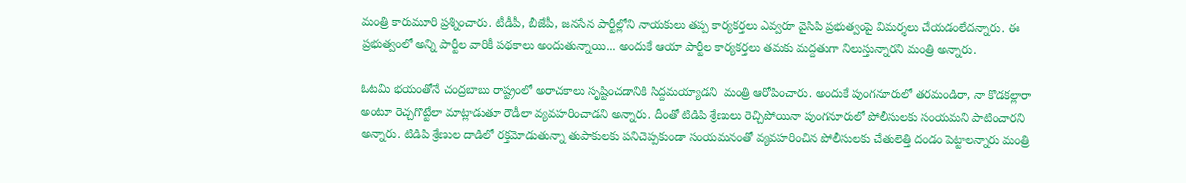మంత్రి కారుమూరి ప్రశ్నించారు. టీడీపీ, బీజేపీ, జనసేన పార్టీల్లోని నాయకులు తప్ప కార్యకర్తలు ఎవ్వరూ వైసిపి ప్రభుత్వంపై విమర్శలు చేయడంలేదన్నారు. ఈ ప్రభుత్వంలో అన్ని పార్టీల వారికీ పథకాలు అందుతున్నాయి... అందుకే ఆయా పార్టీల కార్యకర్తలు తమకు మద్దతుగా నిలుస్తున్నారని మంత్రి అన్నారు.

ఓటమి భయంతోనే చంద్రబాబు రాష్ట్రంలో అరాచకాలు సృష్టించడానికి సిద్దమయ్యాడని  మంత్రి ఆరోపించారు. అందుకే పుంగనూరులో తరమండిరా, నా కొడకల్లారా అంటూ రెచ్చగొట్టేలా మాట్లాడుతూ రౌడీలా వ్యవహరించాడని అన్నారు. దీంతో టిడిపి శ్రేణులు రెచ్చిపోయినా పుంగనూరులో పోలీసులకు సంయమని పాటించారని అన్నారు. టిడిపి శ్రేణుల దాడిలో రక్తమోడుతున్నా తుపాకులకు పనిచెప్పకుండా సంయమనంతో వ్యవహరించిన పోలీసులకు చేతులెత్తి దండం పెట్టాలన్నారు మంత్రి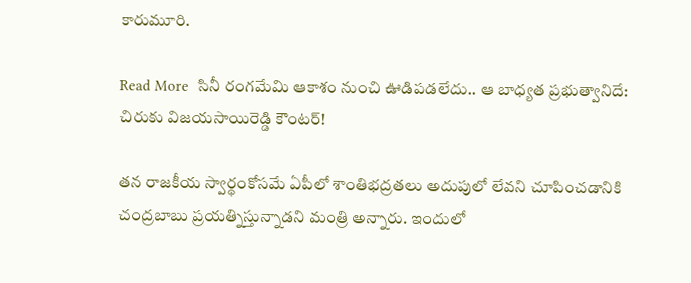కారుమూరి.

Read More  సినీ రంగమేమి ఆకాశం నుంచి ఊడిపడలేదు.. ఆ బాధ్యత ప్రభుత్వానిదే: చిరుకు విజయసాయిరెడ్డి కౌంటర్‌!

తన రాజకీయ స్వార్థంకోసమే ఏపీలో శాంతిభద్రతలు అదుపులో లేవని చూపించడానికి చంద్రబాబు ప్రయత్నిస్తున్నాడని మంత్రి అన్నారు. ఇందులో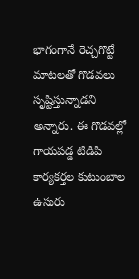భాగంగానే రెచ్చగొట్టే మాటలతో గొడవలు సృష్టిస్తున్నాడని అన్నారు. ఈ గొడవల్లో గాయపడ్డ టిడిపి కార్యకర్తల కుటుంబాల ఉసురు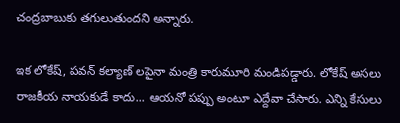చంద్రబాబుకు తగులుతుందని అన్నారు.

ఇక లోకేష్, పవన్ కల్యాణ్ లపైనా మంత్రి కారుమూరి మండిపడ్డారు. లోకేష్ అసలు రాజకీయ నాయకుడే కాదు... ఆయనో పప్పు అంటూ ఎద్దేవా చేసారు. ఎన్ని కేసులు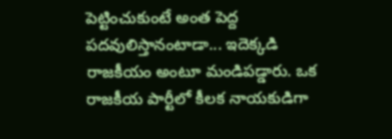పెట్టించుకుంటే అంత పెద్ద పదవులిస్తానంటాడా... ఇదెక్కడి రాజకీయం అంటూ మండిపడ్డారు. ఒక రాజకీయ పార్టీలో కీలక నాయకుడిగా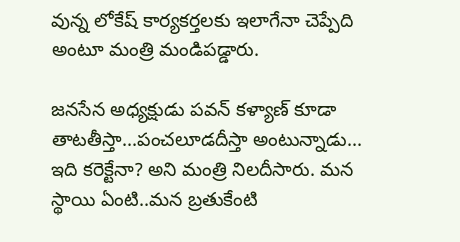వున్న లోకేష్ కార్యకర్తలకు ఇలాగేనా చెప్పేది అంటూ మంత్రి మండిపడ్డారు.

జనసేన అధ్యక్షుడు పవన్ కళ్యాణ్ కూడా తాటతీస్తా...పంచలూడదీస్తా అంటున్నాడు... ఇది కరెక్టేనా? అని మంత్రి నిలదీసారు. మన స్థాయి ఏంటి..మన బ్రతుకేంటి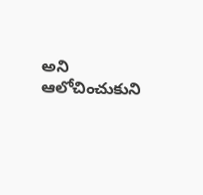అని ఆలోచించుకుని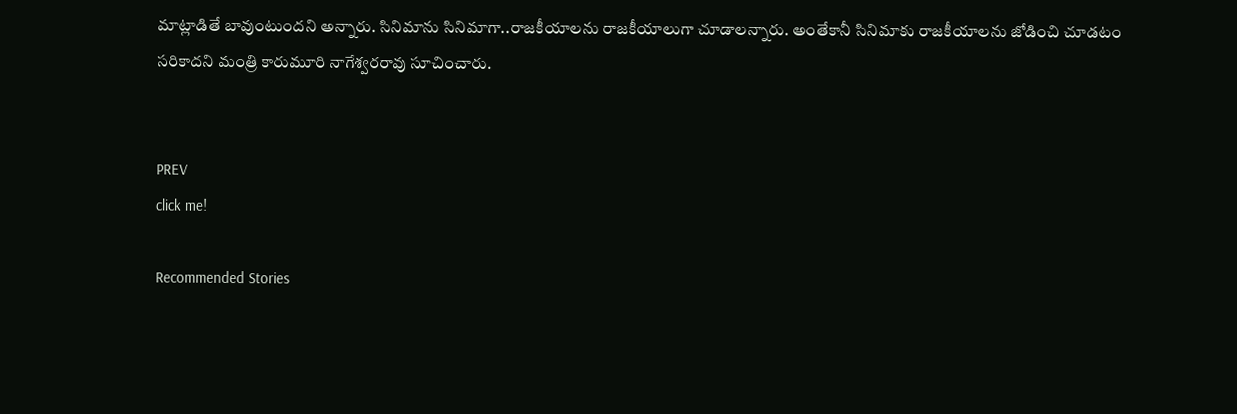మాట్లాడితే బావుంటుందని అన్నారు. సినిమాను సినిమాగా..రాజకీయాలను రాజకీయాలుగా చూడాలన్నారు. అంతేకానీ సినిమాకు రాజకీయాలను జోడించి చూడటం సరికాదని మంత్రి కారుమూరి నాగేశ్వరరావు సూచించారు.


PREV
click me!

Recommended Stories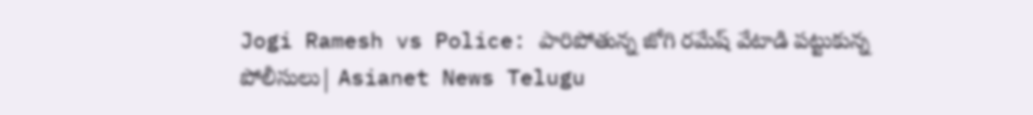Jogi Ramesh vs Police: పారిపోతున్న జోగి రమేష్ వేటాడి పట్టుకున్న పోలీసులు| Asianet News Telugu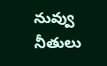నువ్వు నీతులు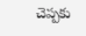చెప్పకు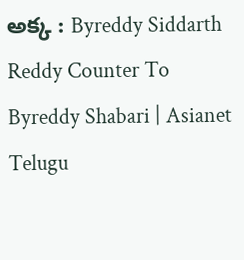అక్క : Byreddy Siddarth Reddy Counter To Byreddy Shabari | Asianet Telugu